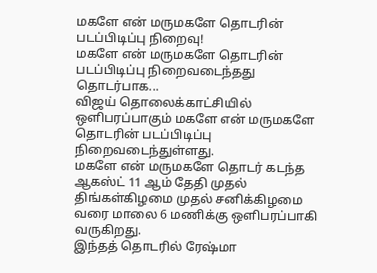மகளே என் மருமகளே தொடரின் படப்பிடிப்பு நிறைவு!
மகளே என் மருமகளே தொடரின் படப்பிடிப்பு நிறைவடைந்தது தொடர்பாக...
விஜய் தொலைக்காட்சியில் ஒளிபரப்பாகும் மகளே என் மருமகளே தொடரின் படப்பிடிப்பு நிறைவடைந்துள்ளது.
மகளே என் மருமகளே தொடர் கடந்த ஆகஸ்ட் 11 ஆம் தேதி முதல் திங்கள்கிழமை முதல் சனிக்கிழமை வரை மாலை 6 மணிக்கு ஒளிபரப்பாகி வருகிறது.
இந்தத் தொடரில் ரேஷ்மா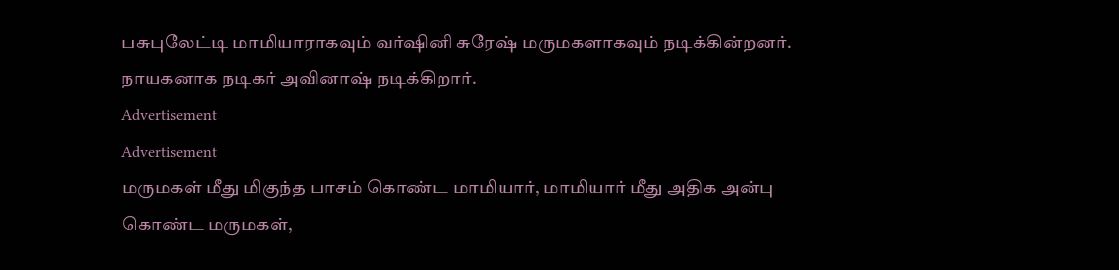பசுபுலேட்டி மாமியாராகவும் வர்ஷினி சுரேஷ் மருமகளாகவும் நடிக்கின்றனர். நாயகனாக நடிகர் அவினாஷ் நடிக்கிறார்.
Advertisement
Advertisement
மருமகள் மீது மிகுந்த பாசம் கொண்ட மாமியார், மாமியார் மீது அதிக அன்பு கொண்ட மருமகள்,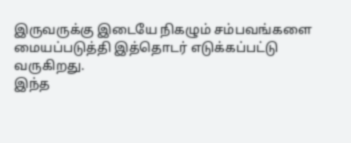இருவருக்கு இடையே நிகழும் சம்பவங்களை மையப்படுத்தி இத்தொடர் எடுக்கப்பட்டு வருகிறது.
இந்த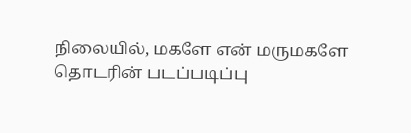நிலையில், மகளே என் மருமகளே தொடரின் படப்படிப்பு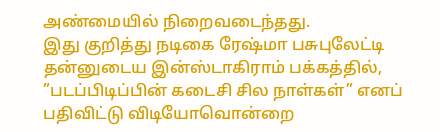அண்மையில் நிறைவடைந்தது.
இது குறித்து நடிகை ரேஷ்மா பசுபுலேட்டி தன்னுடைய இன்ஸ்டாகிராம் பக்கத்தில், ”படப்பிடிப்பின் கடைசி சில நாள்கள்” எனப் பதிவிட்டு விடியோவொன்றை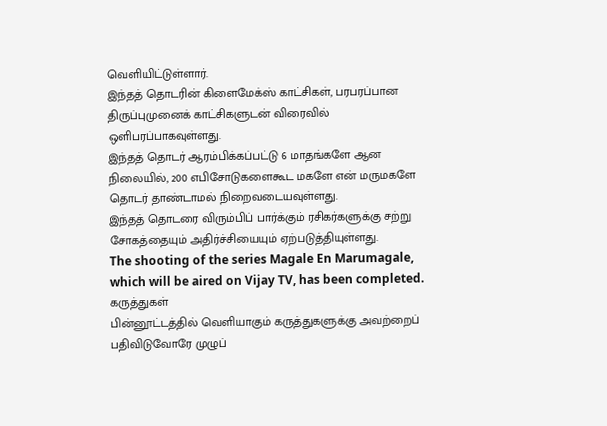வெளியிட்டுள்ளார்.
இந்தத் தொடரின் கிளைமேக்ஸ் காட்சிகள், பரபரப்பான திருப்புமுனைக் காட்சிகளுடன் விரைவில் ஒளிபரப்பாகவுள்ளது.
இந்தத் தொடர் ஆரம்பிக்கப்பட்டு 6 மாதங்களே ஆன நிலையில், 200 எபிசோடுகளைகூட மகளே என் மருமகளே தொடர் தாண்டாமல் நிறைவடையவுள்ளது.
இந்தத் தொடரை விரும்பிப் பார்க்கும் ரசிகர்களுக்கு சற்று சோகத்தையும் அதிர்ச்சியையும் ஏற்படுத்தியுள்ளது.
The shooting of the series Magale En Marumagale, which will be aired on Vijay TV, has been completed.
கருத்துகள்
பின்னூட்டத்தில் வெளியாகும் கருத்துகளுக்கு அவற்றைப் பதிவிடுவோரே முழுப்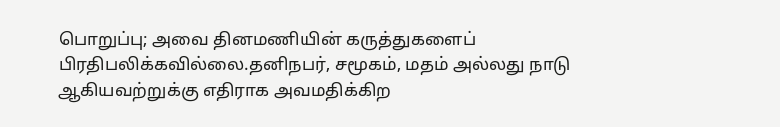பொறுப்பு; அவை தினமணியின் கருத்துகளைப் பிரதிபலிக்கவில்லை.தனிநபர், சமூகம், மதம் அல்லது நாடு ஆகியவற்றுக்கு எதிராக அவமதிக்கிற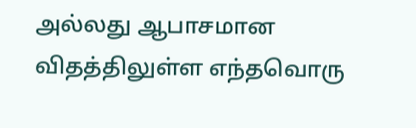அல்லது ஆபாசமான விதத்திலுள்ள எந்தவொரு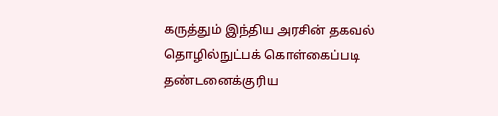கருத்தும் இந்திய அரசின் தகவல் தொழில்நுட்பக் கொள்கைப்படி தண்டனைக்குரிய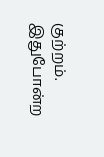குற்றம். இதுபோன்ற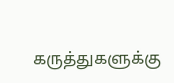கருத்துகளுக்கு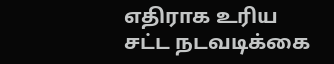எதிராக உரிய சட்ட நடவடிக்கை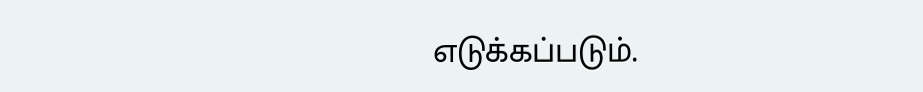எடுக்கப்படும்.